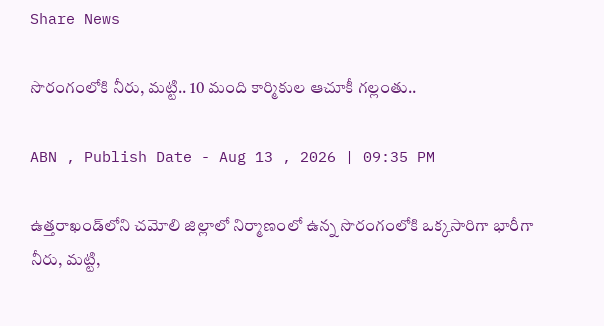Share News

సొరంగంలోకి నీరు, మట్టి.. 10 మంది కార్మికుల ఆచూకీ గల్లంతు..

ABN , Publish Date - Aug 13 , 2026 | 09:35 PM

ఉత్తరాఖండ్‌లోని చమోలి జిల్లాలో నిర్మాణంలో ఉన్న సొరంగంలోకి ఒక్కసారిగా భారీగా నీరు, మట్టి,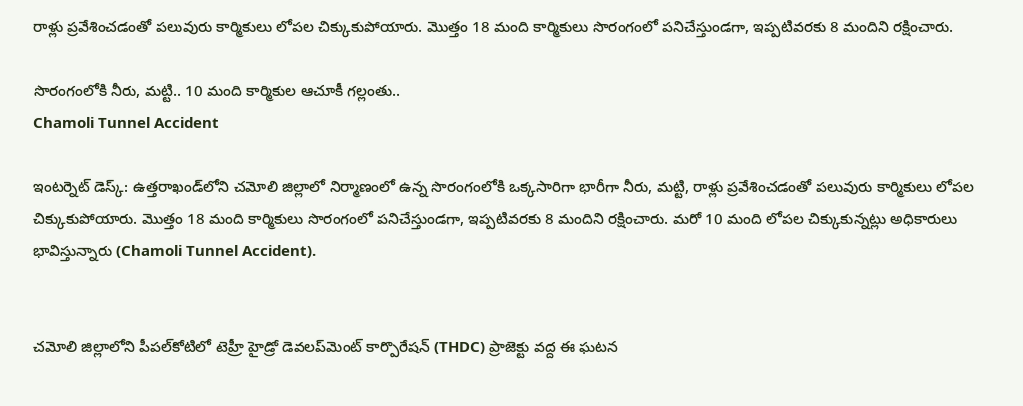రాళ్లు ప్రవేశించడంతో పలువురు కార్మికులు లోపల చిక్కుకుపోయారు. మొత్తం 18 మంది కార్మికులు సొరంగంలో పనిచేస్తుండగా, ఇప్పటివరకు 8 మందిని రక్షించారు.

సొరంగంలోకి నీరు, మట్టి.. 10 మంది కార్మికుల ఆచూకీ గల్లంతు..
Chamoli Tunnel Accident

ఇంటర్నెట్ డెస్క్: ఉత్తరాఖండ్‌లోని చమోలి జిల్లాలో నిర్మాణంలో ఉన్న సొరంగంలోకి ఒక్కసారిగా భారీగా నీరు, మట్టి, రాళ్లు ప్రవేశించడంతో పలువురు కార్మికులు లోపల చిక్కుకుపోయారు. మొత్తం 18 మంది కార్మికులు సొరంగంలో పనిచేస్తుండగా, ఇప్పటివరకు 8 మందిని రక్షించారు. మరో 10 మంది లోపల చిక్కుకున్నట్లు అధికారులు భావిస్తున్నారు (Chamoli Tunnel Accident).


చమోలి జిల్లాలోని పీపల్‌కోటిలో టెహ్రీ హైడ్రో డెవలప్‌మెంట్ కార్పొరేషన్ (THDC) ప్రాజెక్టు వద్ద ఈ ఘటన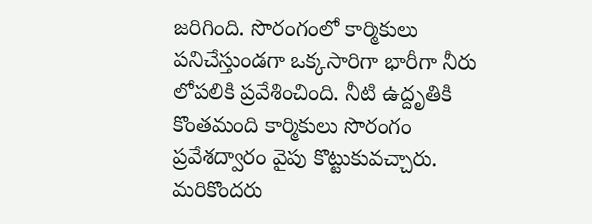జరిగింది. సొరంగంలో కార్మికులు పనిచేస్తుండగా ఒక్కసారిగా భారీగా నీరు లోపలికి ప్రవేశించింది. నీటి ఉద్దృతికి కొంతమంది కార్మికులు సొరంగం ప్రవేశద్వారం వైపు కొట్టుకువచ్చారు. మరికొందరు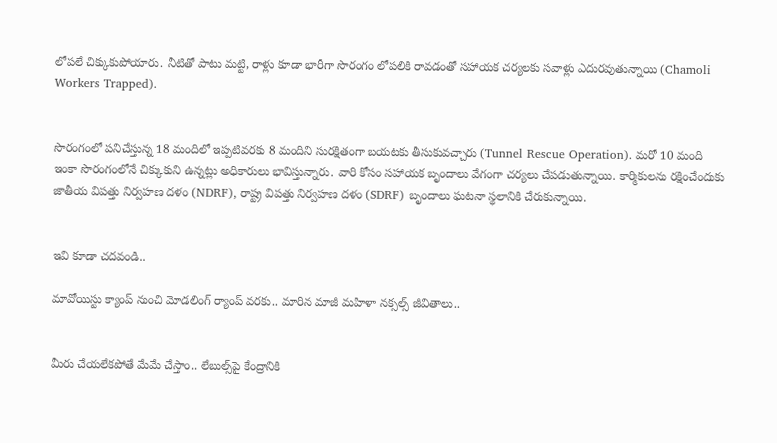లోపలే చిక్కుకుపోయారు. నీటితో పాటు మట్టి, రాళ్లు కూడా భారీగా సొరంగం లోపలికి రావడంతో సహాయక చర్యలకు సవాళ్లు ఎదురవుతున్నాయి (Chamoli Workers Trapped).


సొరంగంలో పనిచేస్తున్న 18 మందిలో ఇప్పటివరకు 8 మందిని సురక్షితంగా బయటకు తీసుకువచ్చారు (Tunnel Rescue Operation). మరో 10 మంది ఇంకా సొరంగంలోనే చిక్కుకుని ఉన్నట్లు అధికారులు భావిస్తున్నారు. వారి కోసం సహాయక బృందాలు వేగంగా చర్యలు చేపడుతున్నాయి. కార్మికులను రక్షించేందుకు జాతీయ విపత్తు నిర్వహణ దళం (NDRF), రాష్ట్ర విపత్తు నిర్వహణ దళం (SDRF) బృందాలు ఘటనా స్థలానికి చేరుకున్నాయి.


ఇవి కూడా చదవండి..

మావోయిస్టు క్యాంప్‌ నుంచి మోడలింగ్ ర్యాంప్ వరకు.. మారిన మాజీ మహిళా నక్సల్స్ జీవితాలు..


మీరు చేయలేకపోతే మేమే చేస్తాం.. లేబుల్స్‌పై కేంద్రానికి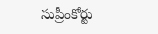సుప్రీంకోర్టు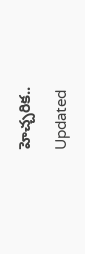హెచ్చరిక..

Updated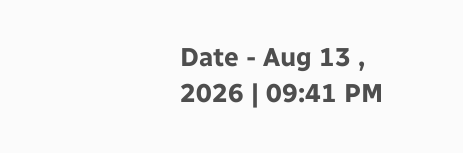Date - Aug 13 , 2026 | 09:41 PM